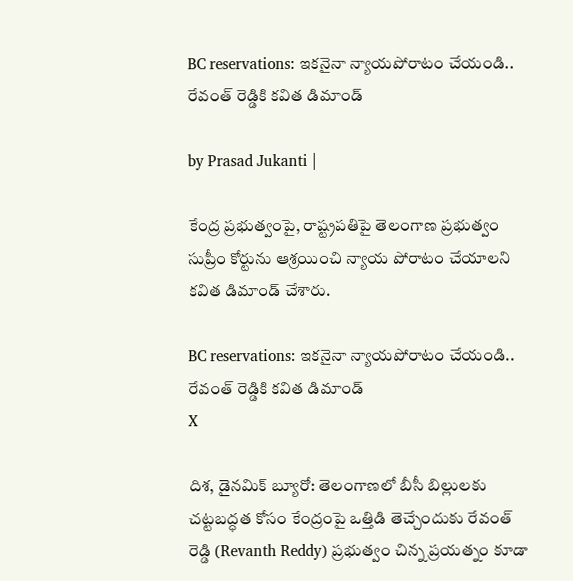BC reservations: ఇకనైనా న్యాయపోరాటం చేయండి.. రేవంత్ రెడ్డికి కవిత డిమాండ్

by Prasad Jukanti |

కేంద్ర ప్రభుత్వంపై, రాష్ట్రపతిపై తెలంగాణ ప్రభుత్వం సుప్రీం కోర్టును ఆశ్రయించి న్యాయ పోరాటం చేయాలని కవిత డిమాండ్ చేశారు.

BC reservations: ఇకనైనా న్యాయపోరాటం చేయండి.. రేవంత్ రెడ్డికి కవిత డిమాండ్
X

దిశ, డైనమిక్ బ్యూరో: తెలంగాణలో బీసీ బిల్లులకు చట్టబద్ధత కోసం కేంద్రంపై ఒత్తిడి తెచ్చేందుకు రేవంత్ రెడ్డి (Revanth Reddy) ప్రభుత్వం చిన్న ప్రయత్నం కూడా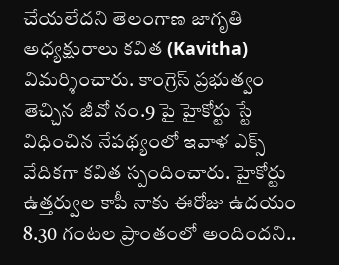చేయలేదని తెలంగాణ జాగృతి అధ్యక్షురాలు కవిత (Kavitha) విమర్శించారు. కాంగ్రెస్ ప్రభుత్వం తెచ్చిన జీవో నం.9 పై హైకోర్టు స్టే విధించిన నేపథ్యంలో ఇవాళ ఎక్స్ వేదికగా కవిత స్పందించారు. హైకోర్టు ఉత్తర్వుల కాపీ నాకు ఈరోజు ఉదయం 8.30 గంటల ప్రాంతంలో అందిందని..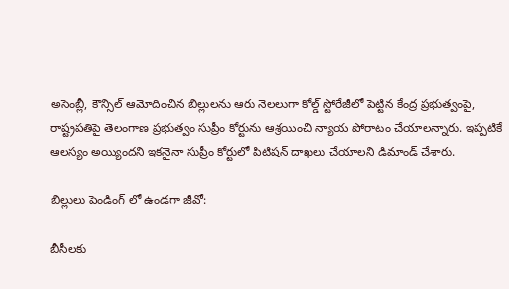అసెంబ్లీ, కౌన్సిల్ ఆమోదించిన బిల్లులను ఆరు నెలలుగా కోల్డ్ స్టోరేజీలో పెట్టిన కేంద్ర ప్రభుత్వంపై, రాష్ట్రపతిపై తెలంగాణ ప్రభుత్వం సుప్రీం కోర్టు‍ను ఆశ్రయించి న్యాయ పోరాటం చేయాలన్నారు. ఇప్పటికే ఆలస్యం అయ్యిందని ఇకనైనా సుప్రీం కోర్టులో పిటిషన్ దాఖలు చేయాలని డిమాండ్ చేశారు.

బిల్లులు పెండింగ్ లో ఉండగా జీవో:

బీసీలకు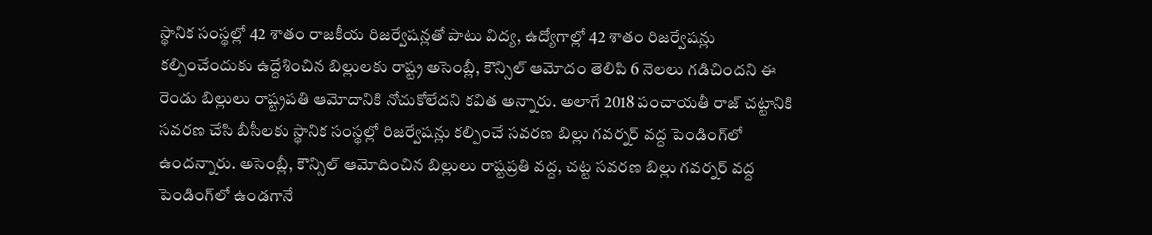స్థానిక సంస్థల్లో 42 శాతం రాజకీయ రిజర్వేషన్లతో పాటు విద్య, ఉద్యోగాల్లో 42 శాతం రిజర్వేషన్లు కల్పించేందుకు ఉద్దేశించిన బిల్లులకు రాష్ట్ర అసెంబ్లీ, కౌన్సిల్ ఆమోదం తెలిపి 6 నెలలు గడిచిందని ఈ రెండు బిల్లులు రాష్ట్రపతి ఆమోదానికి నోచుకోలేదని కవిత అన్నారు. అలాగే 2018 పంచాయతీ రాజ్ చట్టానికి సవరణ చేసి బీసీలకు స్థానిక సంస్థల్లో రిజర్వేషన్లు కల్పించే సవరణ బిల్లు గవర్నర్ వద్ద పెండింగ్‍లో ఉందన్నారు. అసెంబ్లీ, కౌన్సిల్ ఆమోదించిన బిల్లులు రాష్టప్రతి వద్ద, చట్ట సవరణ బిల్లు గవర్నర్ వద్ద పెండింగ్‍లో ఉండగానే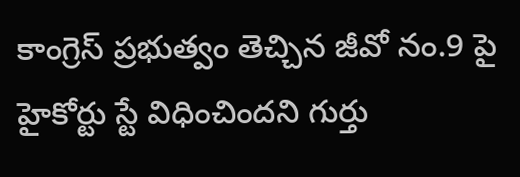కాంగ్రెస్ ప్రభుత్వం తెచ్చిన జీవో నం.9 పై హైకోర్టు స్టే విధించిందని గుర్తు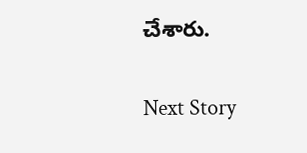చేశారు.

Next Story